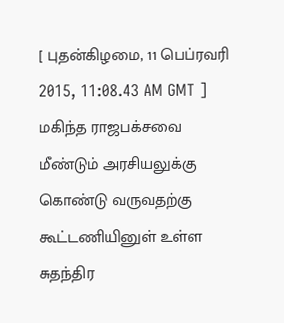[ புதன்கிழமை, 11 பெப்ரவரி 2015, 11:08.43 AM GMT ]
மகிந்த ராஜபக்சவை மீண்டும் அரசியலுக்கு கொண்டு வருவதற்கு கூட்டணியினுள் உள்ள சுதந்திர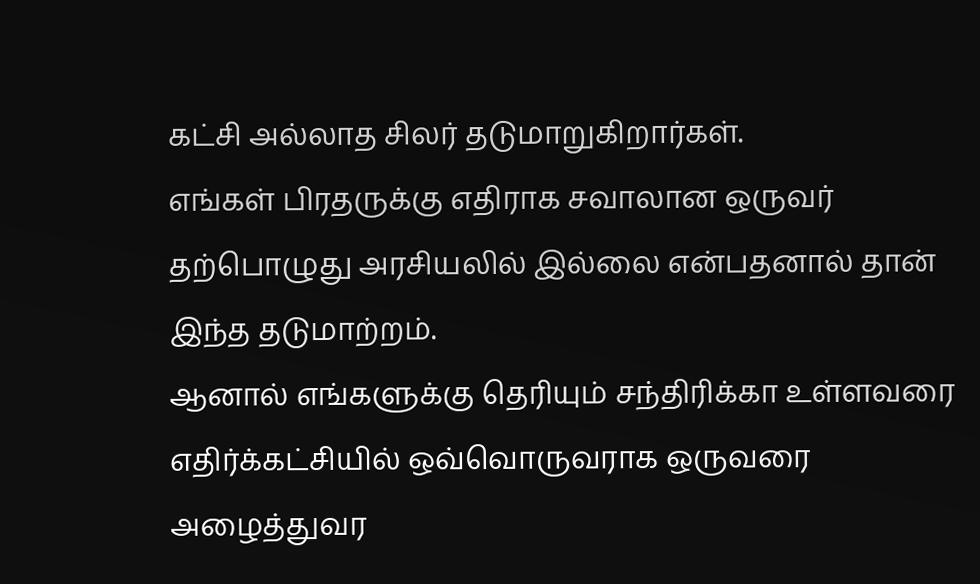கட்சி அல்லாத சிலர் தடுமாறுகிறார்கள்.
எங்கள் பிரதருக்கு எதிராக சவாலான ஒருவர் தற்பொழுது அரசியலில் இல்லை என்பதனால் தான் இந்த தடுமாற்றம்.
ஆனால் எங்களுக்கு தெரியும் சந்திரிக்கா உள்ளவரை எதிர்க்கட்சியில் ஒவ்வொருவராக ஒருவரை அழைத்துவர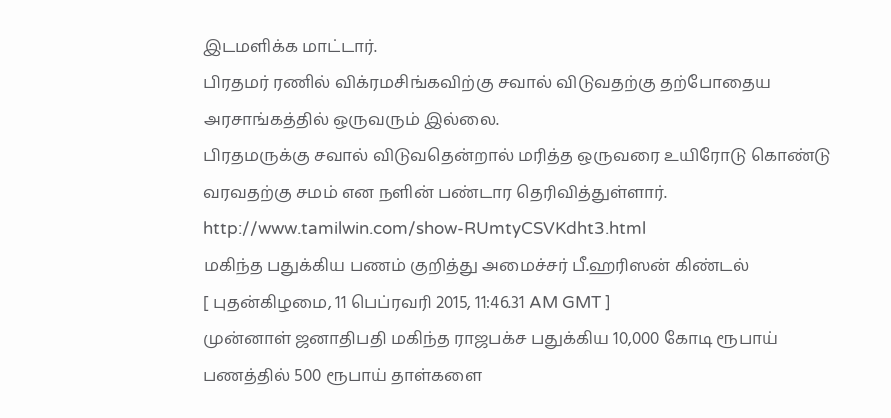இடமளிக்க மாட்டார்.
பிரதமர் ரணில் விக்ரமசிங்கவிற்கு சவால் விடுவதற்கு தற்போதைய அரசாங்கத்தில் ஒருவரும் இல்லை.
பிரதமருக்கு சவால் விடுவதென்றால் மரித்த ஒருவரை உயிரோடு கொண்டு வரவதற்கு சமம் என நளின் பண்டார தெரிவித்துள்ளார்.
http://www.tamilwin.com/show-RUmtyCSVKdht3.html
மகிந்த பதுக்கிய பணம் குறித்து அமைச்சர் பீ.ஹரிஸன் கிண்டல்
[ புதன்கிழமை, 11 பெப்ரவரி 2015, 11:46.31 AM GMT ]
முன்னாள் ஜனாதிபதி மகிந்த ராஜபக்ச பதுக்கிய 10,000 கோடி ரூபாய் பணத்தில் 500 ரூபாய் தாள்களை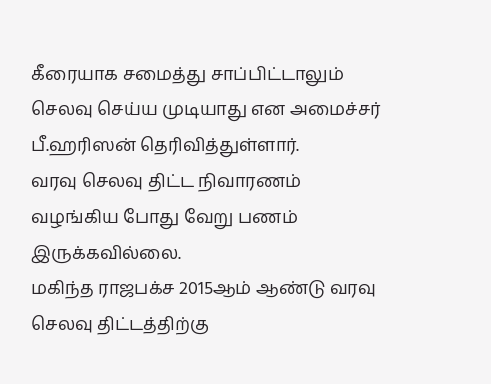கீரையாக சமைத்து சாப்பிட்டாலும் செலவு செய்ய முடியாது என அமைச்சர் பீ.ஹரிஸன் தெரிவித்துள்ளார்.
வரவு செலவு திட்ட நிவாரணம் வழங்கிய போது வேறு பணம் இருக்கவில்லை.
மகிந்த ராஜபக்ச 2015ஆம் ஆண்டு வரவு செலவு திட்டத்திற்கு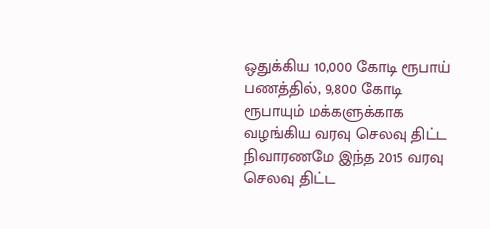ஒதுக்கிய 10,000 கோடி ரூபாய் பணத்தில், 9,800 கோடி ரூபாயும் மக்களுக்காக வழங்கிய வரவு செலவு திட்ட நிவாரணமே இந்த 2015 வரவு செலவு திட்ட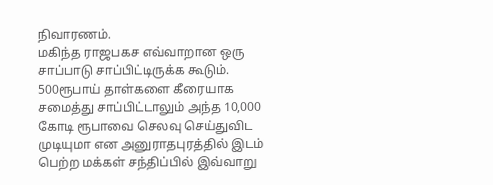நிவாரணம்.
மகிந்த ராஜபகச எவ்வாறான ஒரு சாப்பாடு சாப்பிட்டிருக்க கூடும்.
500ரூபாய் தாள்களை கீரையாக சமைத்து சாப்பிட்டாலும் அந்த 10,000 கோடி ரூபாவை செலவு செய்துவிட முடியுமா என அனுராதபுரத்தில் இடம் பெற்ற மக்கள் சந்திப்பில் இவ்வாறு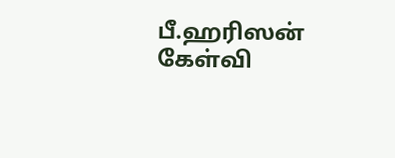பீ.ஹரிஸன் கேள்வி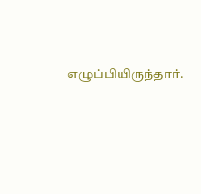எழுப்பியிருந்தார்.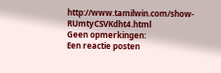http://www.tamilwin.com/show-RUmtyCSVKdht4.html
Geen opmerkingen:
Een reactie posten